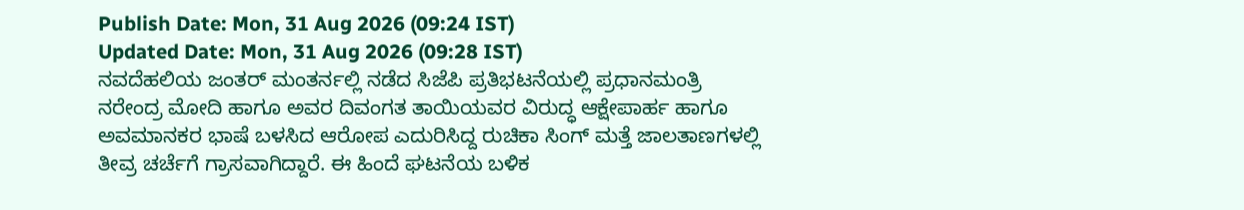Publish Date: Mon, 31 Aug 2026 (09:24 IST)
Updated Date: Mon, 31 Aug 2026 (09:28 IST)
ನವದೆಹಲಿಯ ಜಂತರ್ ಮಂತರ್ನಲ್ಲಿ ನಡೆದ ಸಿಜೆಪಿ ಪ್ರತಿಭಟನೆಯಲ್ಲಿ ಪ್ರಧಾನಮಂತ್ರಿ ನರೇಂದ್ರ ಮೋದಿ ಹಾಗೂ ಅವರ ದಿವಂಗತ ತಾಯಿಯವರ ವಿರುದ್ಧ ಆಕ್ಷೇಪಾರ್ಹ ಹಾಗೂ ಅವಮಾನಕರ ಭಾಷೆ ಬಳಸಿದ ಆರೋಪ ಎದುರಿಸಿದ್ದ ರುಚಿಕಾ ಸಿಂಗ್ ಮತ್ತೆ ಜಾಲತಾಣಗಳಲ್ಲಿ ತೀವ್ರ ಚರ್ಚೆಗೆ ಗ್ರಾಸವಾಗಿದ್ದಾರೆ. ಈ ಹಿಂದೆ ಘಟನೆಯ ಬಳಿಕ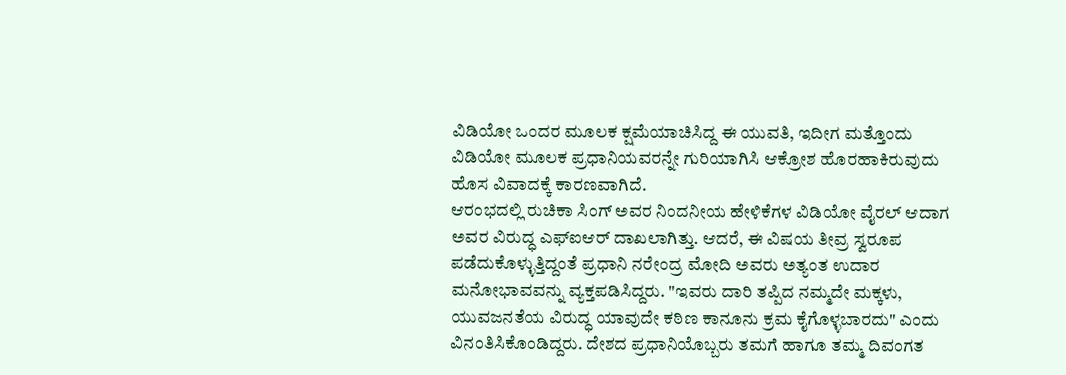ವಿಡಿಯೋ ಒಂದರ ಮೂಲಕ ಕ್ಷಮೆಯಾಚಿಸಿದ್ದ ಈ ಯುವತಿ, ಇದೀಗ ಮತ್ತೊಂದು ವಿಡಿಯೋ ಮೂಲಕ ಪ್ರಧಾನಿಯವರನ್ನೇ ಗುರಿಯಾಗಿಸಿ ಆಕ್ರೋಶ ಹೊರಹಾಕಿರುವುದು ಹೊಸ ವಿವಾದಕ್ಕೆ ಕಾರಣವಾಗಿದೆ.
ಆರಂಭದಲ್ಲಿ ರುಚಿಕಾ ಸಿಂಗ್ ಅವರ ನಿಂದನೀಯ ಹೇಳಿಕೆಗಳ ವಿಡಿಯೋ ವೈರಲ್ ಆದಾಗ ಅವರ ವಿರುದ್ಧ ಎಫ್ಐಆರ್ ದಾಖಲಾಗಿತ್ತು. ಆದರೆ, ಈ ವಿಷಯ ತೀವ್ರ ಸ್ವರೂಪ ಪಡೆದುಕೊಳ್ಳುತ್ತಿದ್ದಂತೆ ಪ್ರಧಾನಿ ನರೇಂದ್ರ ಮೋದಿ ಅವರು ಅತ್ಯಂತ ಉದಾರ ಮನೋಭಾವವನ್ನು ವ್ಯಕ್ತಪಡಿಸಿದ್ದರು. "ಇವರು ದಾರಿ ತಪ್ಪಿದ ನಮ್ಮದೇ ಮಕ್ಕಳು, ಯುವಜನತೆಯ ವಿರುದ್ಧ ಯಾವುದೇ ಕಠಿಣ ಕಾನೂನು ಕ್ರಮ ಕೈಗೊಳ್ಳಬಾರದು" ಎಂದು ವಿನಂತಿಸಿಕೊಂಡಿದ್ದರು. ದೇಶದ ಪ್ರಧಾನಿಯೊಬ್ಬರು ತಮಗೆ ಹಾಗೂ ತಮ್ಮ ದಿವಂಗತ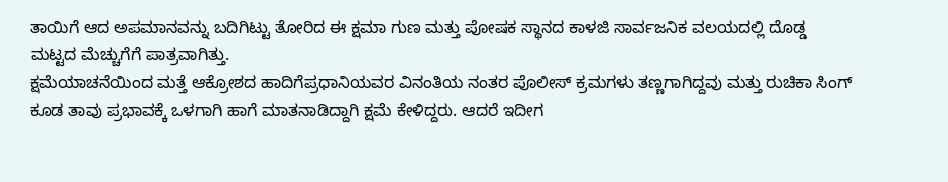ತಾಯಿಗೆ ಆದ ಅಪಮಾನವನ್ನು ಬದಿಗಿಟ್ಟು ತೋರಿದ ಈ ಕ್ಷಮಾ ಗುಣ ಮತ್ತು ಪೋಷಕ ಸ್ಥಾನದ ಕಾಳಜಿ ಸಾರ್ವಜನಿಕ ವಲಯದಲ್ಲಿ ದೊಡ್ಡ ಮಟ್ಟದ ಮೆಚ್ಚುಗೆಗೆ ಪಾತ್ರವಾಗಿತ್ತು.
ಕ್ಷಮೆಯಾಚನೆಯಿಂದ ಮತ್ತೆ ಆಕ್ರೋಶದ ಹಾದಿಗೆಪ್ರಧಾನಿಯವರ ವಿನಂತಿಯ ನಂತರ ಪೊಲೀಸ್ ಕ್ರಮಗಳು ತಣ್ಣಗಾಗಿದ್ದವು ಮತ್ತು ರುಚಿಕಾ ಸಿಂಗ್ ಕೂಡ ತಾವು ಪ್ರಭಾವಕ್ಕೆ ಒಳಗಾಗಿ ಹಾಗೆ ಮಾತನಾಡಿದ್ದಾಗಿ ಕ್ಷಮೆ ಕೇಳಿದ್ದರು. ಆದರೆ ಇದೀಗ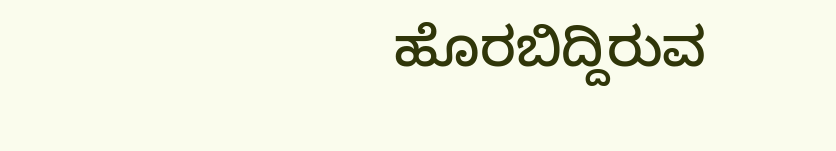ಹೊರಬಿದ್ದಿರುವ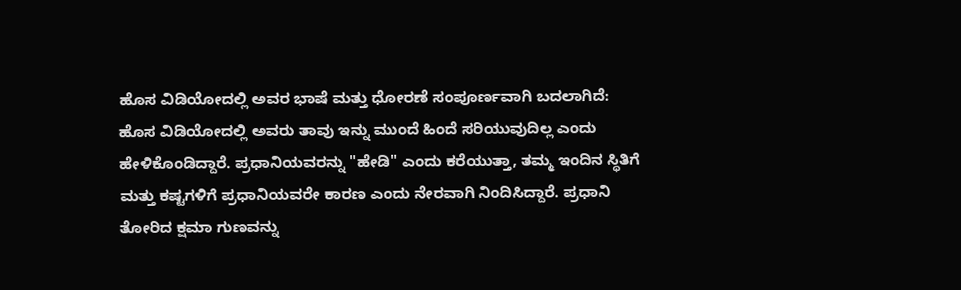ಹೊಸ ವಿಡಿಯೋದಲ್ಲಿ ಅವರ ಭಾಷೆ ಮತ್ತು ಧೋರಣೆ ಸಂಪೂರ್ಣವಾಗಿ ಬದಲಾಗಿದೆ:
ಹೊಸ ವಿಡಿಯೋದಲ್ಲಿ ಅವರು ತಾವು ಇನ್ನು ಮುಂದೆ ಹಿಂದೆ ಸರಿಯುವುದಿಲ್ಲ ಎಂದು ಹೇಳಿಕೊಂಡಿದ್ದಾರೆ. ಪ್ರಧಾನಿಯವರನ್ನು "ಹೇಡಿ" ಎಂದು ಕರೆಯುತ್ತಾ, ತಮ್ಮ ಇಂದಿನ ಸ್ಥಿತಿಗೆ ಮತ್ತು ಕಷ್ಟಗಳಿಗೆ ಪ್ರಧಾನಿಯವರೇ ಕಾರಣ ಎಂದು ನೇರವಾಗಿ ನಿಂದಿಸಿದ್ದಾರೆ. ಪ್ರಧಾನಿ ತೋರಿದ ಕ್ಷಮಾ ಗುಣವನ್ನು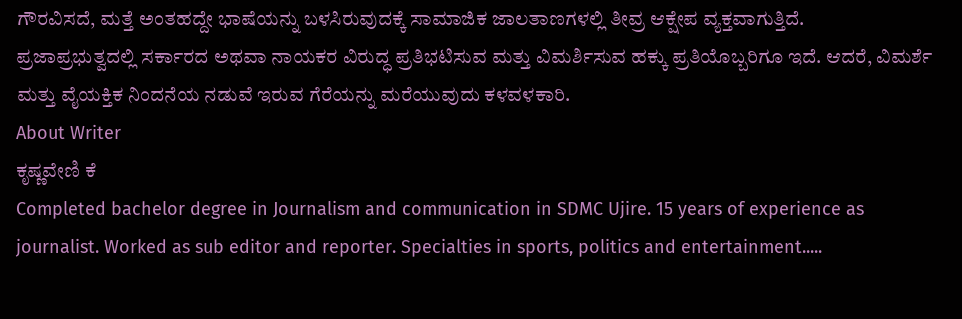ಗೌರವಿಸದೆ, ಮತ್ತೆ ಅಂತಹದ್ದೇ ಭಾಷೆಯನ್ನು ಬಳಸಿರುವುದಕ್ಕೆ ಸಾಮಾಜಿಕ ಜಾಲತಾಣಗಳಲ್ಲಿ ತೀವ್ರ ಆಕ್ಷೇಪ ವ್ಯಕ್ತವಾಗುತ್ತಿದೆ.
ಪ್ರಜಾಪ್ರಭುತ್ವದಲ್ಲಿ ಸರ್ಕಾರದ ಅಥವಾ ನಾಯಕರ ವಿರುದ್ಧ ಪ್ರತಿಭಟಿಸುವ ಮತ್ತು ವಿಮರ್ಶಿಸುವ ಹಕ್ಕು ಪ್ರತಿಯೊಬ್ಬರಿಗೂ ಇದೆ. ಆದರೆ, ವಿಮರ್ಶೆ ಮತ್ತು ವೈಯಕ್ತಿಕ ನಿಂದನೆಯ ನಡುವೆ ಇರುವ ಗೆರೆಯನ್ನು ಮರೆಯುವುದು ಕಳವಳಕಾರಿ.
About Writer
ಕೃಷ್ಣವೇಣಿ ಕೆ
Completed bachelor degree in Journalism and communication in SDMC Ujire. 15 years of experience as journalist. Worked as sub editor and reporter. Specialties in sports, politics and entertainment.....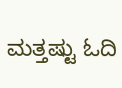ಮತ್ತಷ್ಟು ಓದಿ